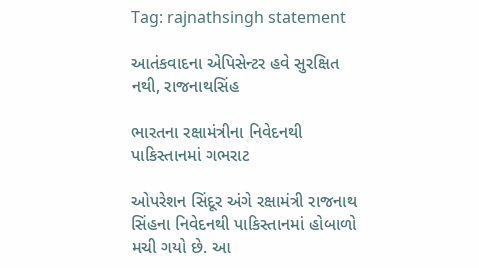Tag: rajnathsingh statement

આતંકવાદના એપિસેન્ટર હવે સુરક્ષિત નથી, રાજનાથસિંહ

ભારતના રક્ષામંત્રીના નિવેદનથી પાકિસ્તાનમાં ગભરાટ

ઓપરેશન સિંદૂર અંગે રક્ષામંત્રી રાજનાથ સિંહના નિવેદનથી પાકિસ્તાનમાં હોબાળો મચી ગયો છે. આ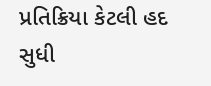પ્રતિક્રિયા કેટલી હદ સુધી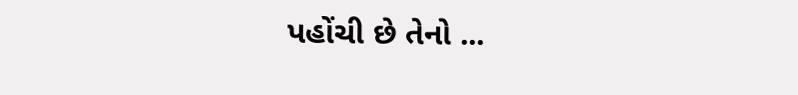પહોંચી છે તેનો ...